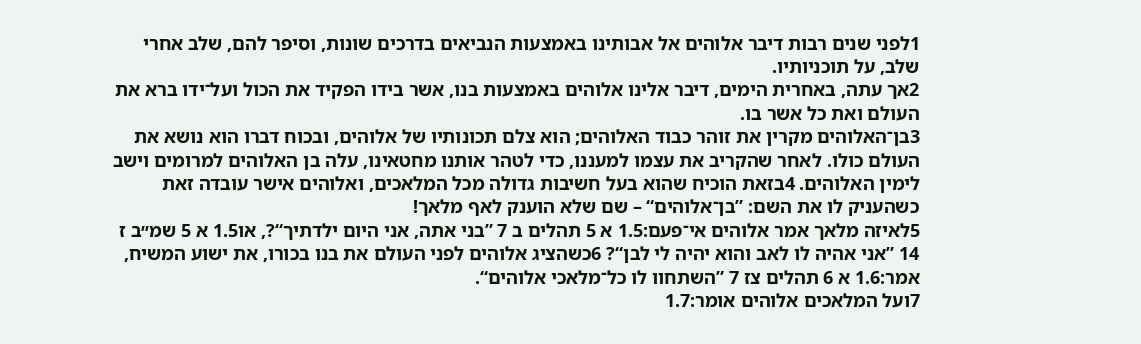1לפני שנים רבות דיבר אלוהים אל אבותינו באמצעות הנביאים בדרכים שונות, וסיפר להם, שלב אחרי שלב, על תוכניותיו.
2אך עתה, באחרית הימים, דיבר אלינו אלוהים באמצעות בנו, אשר בידו הפקיד את הכול ועל־ידו ברא את העולם ואת כל אשר בו.
3בן־האלוהים מקרין את זוהר כבוד האלוהים; הוא צלם תכונותיו של אלוהים, ובכוח דברו הוא נושא את העולם כולו. לאחר שהקריב את עצמו למעננו, כדי לטהר אותנו מחטאינו, עלה בן האלוהים למרומים וישב לימין האלוהים. 4בזאת הוכיח שהוא בעל חשיבות גדולה מכל המלאכים, ואלוהים אישר עובדה זאת כשהעניק לו את השם: ”בן־אלוהים“ – שם שלא הוענק לאף מלאך!
5לאיזה מלאך אמר אלוהים אי־פעם:1.5 א 5 תהלים ב 7 ”בני אתה, אני היום ילדתיך“?, או1.5 א 5 שמ״ב ז 14 ”אני אהיה לו לאב והוא יהיה לי לבן“? 6כשהציג אלוהים לפני העולם את בנו בכורו, את ישוע המשיח, אמר:1.6 א 6 תהלים צז 7 ”השתחוו לו כל־מלאכי אלוהים“.
7ועל המלאכים אלוהים אומר:1.7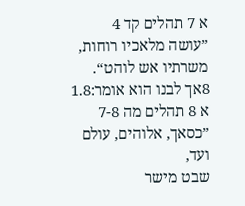א 7 תהלים קד 4
”עושה מלאכיו רוחות,
משרתיו אש לוהט“.
8אך לבנו הוא אומר:1.8 א 8 תהלים מה 7-8
”כסאך, אלוהים, עולם ועד,
שבט מישר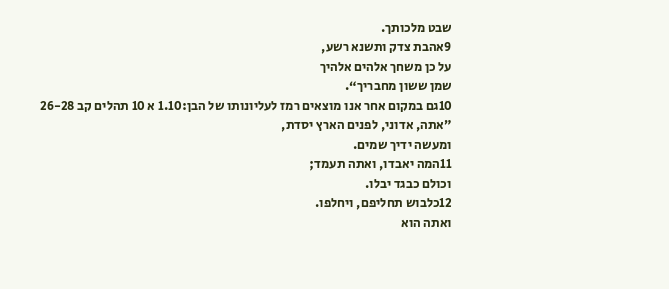שבט מלכותך.
9אהבת צדק ותשנא רשע,
על כן משחך אלהים אלהיך
שמן ששון מחבריך“.
10גם במקום אחר אנו מוצאים רמז לעליונותו של הבן:1.10 א 10 תהלים קב 26-28
”אתה, אדוני, לפנים הארץ יסדת,
ומעשה ידיך שמים.
11המה יאבדו, ואתה תעמד;
וכולם כבגד יבלו.
12כלבוש תחליפם, ויחלפו.
ואתה הוא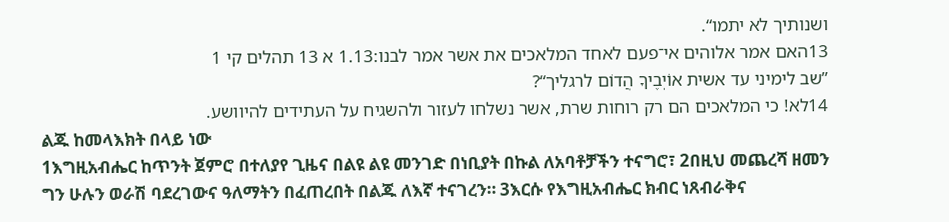ושנותיך לא יתמו“.
13האם אמר אלוהים אי־פעם לאחד המלאכים את אשר אמר לבנו:1.13 א 13 תהלים קי 1
”שב לימיני עד אשית אוֹיְבֶיךָ הֲדוֹם לרגליך“?
14לא! כי המלאכים הם רק רוחות שרת, אשר נשלחו לעזור ולהשגיח על העתידים להיוושע.
ልጁ ከመላእክት በላይ ነው
1እግዚአብሔር ከጥንት ጀምሮ በተለያየ ጊዜና በልዩ ልዩ መንገድ በነቢያት በኩል ለአባቶቻችን ተናግሮ፣ 2በዚህ መጨረሻ ዘመን ግን ሁሉን ወራሽ ባደረገውና ዓለማትን በፈጠረበት በልጁ ለእኛ ተናገረን። 3እርሱ የእግዚአብሔር ክብር ነጸብራቅና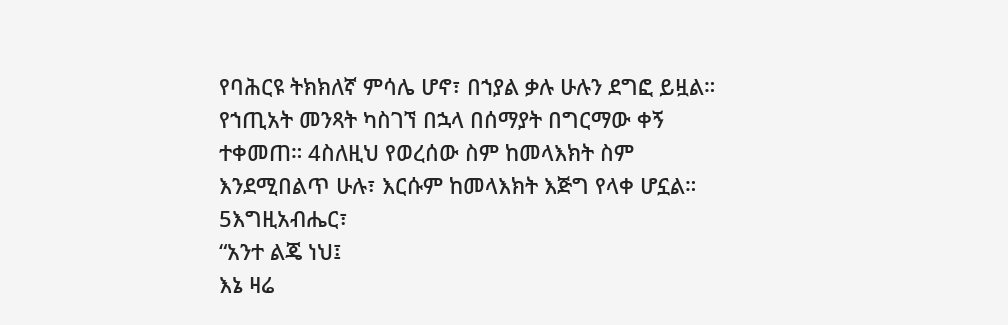የባሕርዩ ትክክለኛ ምሳሌ ሆኖ፣ በኀያል ቃሉ ሁሉን ደግፎ ይዟል። የኀጢአት መንጻት ካስገኘ በኋላ በሰማያት በግርማው ቀኝ ተቀመጠ። 4ስለዚህ የወረሰው ስም ከመላእክት ስም እንደሚበልጥ ሁሉ፣ እርሱም ከመላእክት እጅግ የላቀ ሆኗል።
5እግዚአብሔር፣
“አንተ ልጄ ነህ፤
እኔ ዛሬ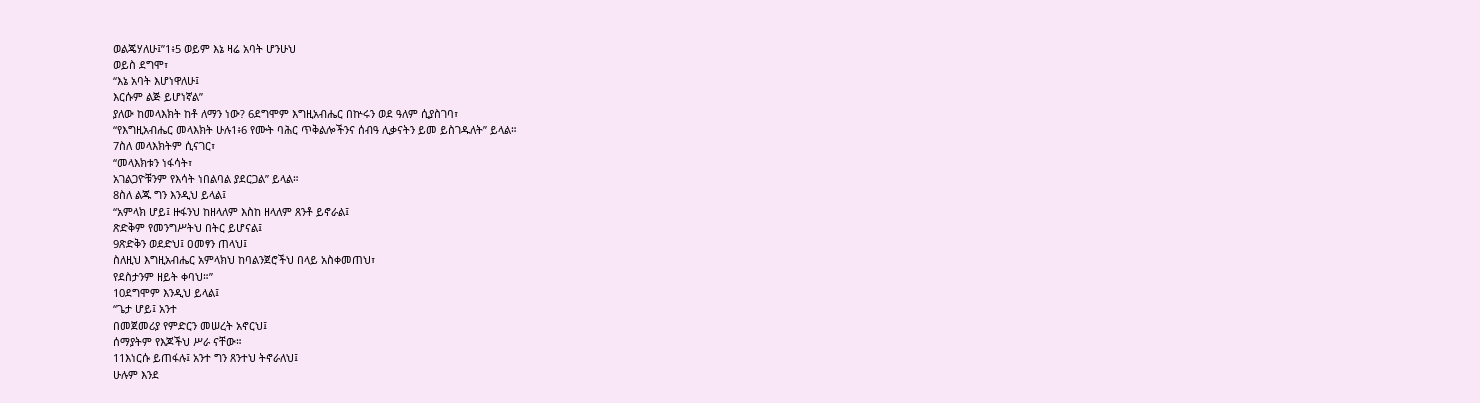ወልጄሃለሁ፤”1፥5 ወይም እኔ ዛሬ አባት ሆንሁህ
ወይስ ደግሞ፣
“እኔ አባት እሆነዋለሁ፤
እርሱም ልጅ ይሆነኛል”
ያለው ከመላእክት ከቶ ለማን ነው? 6ደግሞም እግዚአብሔር በኵሩን ወደ ዓለም ሲያስገባ፣
“የእግዚአብሔር መላእክት ሁሉ1፥6 የሙት ባሕር ጥቅልሎችንና ሰብዓ ሊቃናትን ይመ ይስገዱለት” ይላል።
7ስለ መላእክትም ሲናገር፣
“መላእክቱን ነፋሳት፣
አገልጋዮቹንም የእሳት ነበልባል ያደርጋል” ይላል።
8ስለ ልጁ ግን እንዲህ ይላል፤
“አምላክ ሆይ፤ ዙፋንህ ከዘላለም እስከ ዘላለም ጸንቶ ይኖራል፤
ጽድቅም የመንግሥትህ በትር ይሆናል፤
9ጽድቅን ወደድህ፤ ዐመፃን ጠላህ፤
ስለዚህ እግዚአብሔር አምላክህ ከባልንጀሮችህ በላይ አስቀመጠህ፣
የደስታንም ዘይት ቀባህ።”
10ደግሞም እንዲህ ይላል፤
“ጌታ ሆይ፤ አንተ
በመጀመሪያ የምድርን መሠረት አኖርህ፤
ሰማያትም የእጆችህ ሥራ ናቸው።
11እነርሱ ይጠፋሉ፤ አንተ ግን ጸንተህ ትኖራለህ፤
ሁሉም እንደ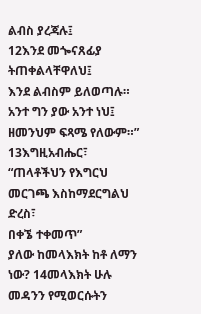ልብስ ያረጃሉ፤
12እንደ መጐናጸፊያ ትጠቀልላቸዋለህ፤
እንደ ልብስም ይለወጣሉ።
አንተ ግን ያው አንተ ነህ፤
ዘመንህም ፍጻሜ የለውም።”
13እግዚአብሔር፣
“ጠላቶችህን የእግርህ መርገጫ እስከማደርግልህ ድረስ፣
በቀኜ ተቀመጥ”
ያለው ከመላእክት ከቶ ለማን ነው? 14መላእክት ሁሉ መዳንን የሚወርሱትን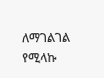ለማገልገል የሚላኩ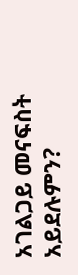አገልጋይ መናፍስት አይደሉምን?